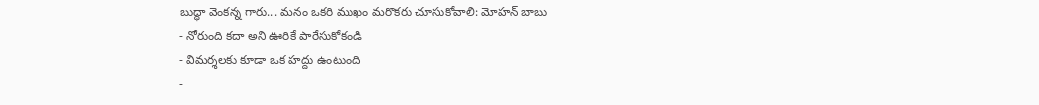బుద్ధా వెంకన్న గారు... మనం ఒకరి ముఖం మరొకరు చూసుకోవాలి: మోహన్ బాబు
- నోరుంది కదా అని ఊరికే పారేసుకోకండి
- విమర్శలకు కూడా ఒక హద్దు ఉంటుంది
-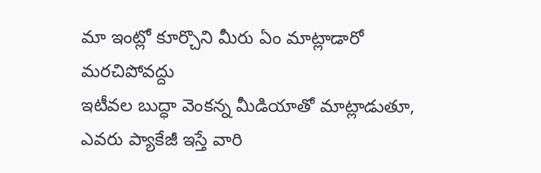మా ఇంట్లో కూర్చొని మీరు ఏం మాట్లాడారో మరచిపోవద్దు
ఇటీవల బుద్ధా వెంకన్న మీడియాతో మాట్లాడుతూ, ఎవరు ప్యాకేజీ ఇస్తే వారి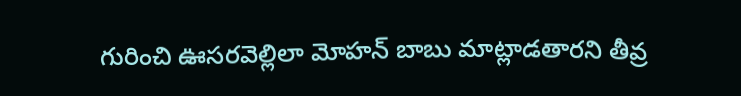గురించి ఊసరవెల్లిలా మోహన్ బాబు మాట్లాడతారని తీవ్ర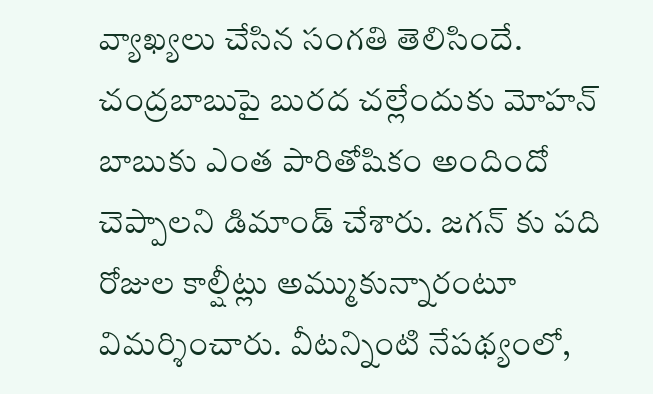వ్యాఖ్యలు చేసిన సంగతి తెలిసిందే. చంద్రబాబుపై బురద చల్లేందుకు మోహన్ బాబుకు ఎంత పారితోషికం అందిందో చెప్పాలని డిమాండ్ చేశారు. జగన్ కు పది రోజుల కాల్షీట్లు అమ్ముకున్నారంటూ విమర్శించారు. వీటన్నింటి నేపథ్యంలో,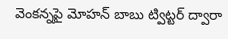వెంకన్నపై మోహన్ బాబు ట్విట్టర్ ద్వారా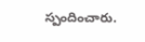స్పందించారు.